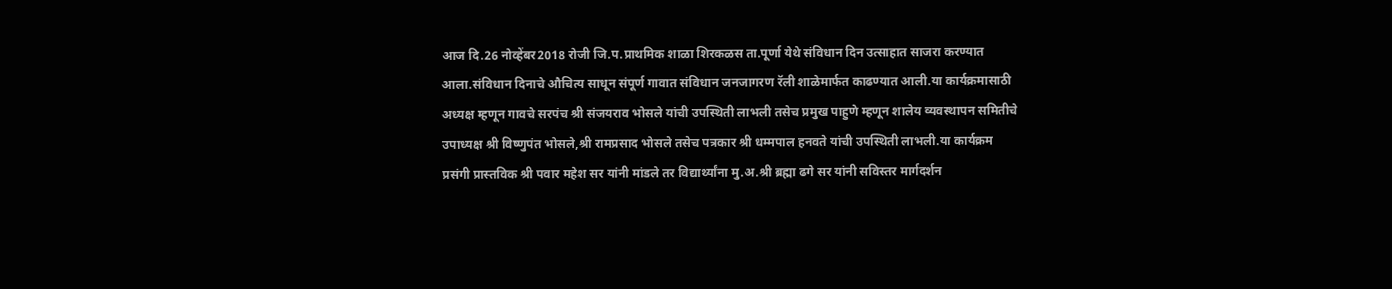आज दि.26 नोव्हेंबर2018 रोजी जि.प.प्राथमिक शाळा शिरकळस ता.पूर्णा येथे संविधान दिन उत्साहात साजरा करण्यात आला.संविधान दिनाचे औचित्य साधून संपूर्ण गावात संविधान जनजागरण रॅली शाळेमार्फत काढण्यात आली.या कार्यक्रमासाठी अध्यक्ष म्हणून गावचे सरपंच श्री संजयराव भोसले यांची उपस्थिती लाभली तसेच प्रमुख पाहुणे म्हणून शालेय व्यवस्थापन समितीचे उपाध्यक्ष श्री विष्णुपंत भोसले,श्री रामप्रसाद भोसले तसेच पत्रकार श्री धम्मपाल हनवते यांची उपस्थिती लाभली.या कार्यक्रम प्रसंगी प्रास्तविक श्री पवार महेश सर यांनी मांडले तर विद्यार्थ्यांना मु.अ.श्री ब्रह्मा ढगे सर यांनी सविस्तर मार्गदर्शन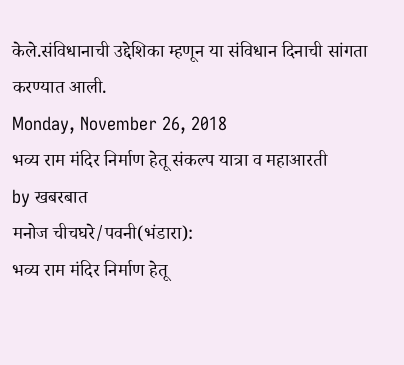केले.संविधानाची उद्देशिका म्हणून या संविधान दिनाची सांगता करण्यात आली.
Monday, November 26, 2018
भव्य राम मंदिर निर्माण हेतू संकल्प यात्रा व महाआरती
by खबरबात
मनोज चीचघरे/पवनी(भंडारा):
भव्य राम मंदिर निर्माण हेतू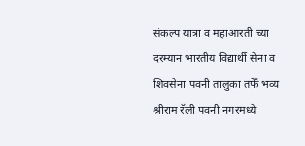संकल्प यात्रा व महाआरती च्या दरम्यान भारतीय विद्यार्थी सेना व शिवसेना पवनी तालुका तफेँ भव्य श्रीराम रॅली पवनी नगरमध्ये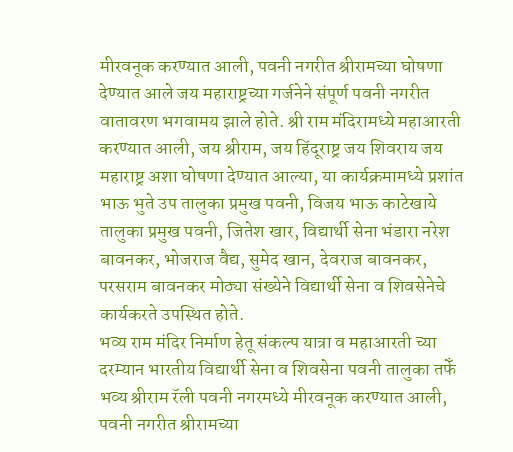मीरवनूक करण्यात आली, पवनी नगरीत श्रीरामच्या घोषणा देण्यात आले जय महाराष्ट्रच्या गर्जनेने संपूर्ण पवनी नगरीत वातावरण भगवामय झाले होते. श्री राम मंदिरामध्ये महाआरती करण्यात आली, जय श्रीराम, जय हिंदूराष्ट्र जय शिवराय जय महाराष्ट्र अशा घोषणा देण्यात आल्या, या कार्यक्रमामध्ये प्रशांत भाऊ भुते उप तालुका प्रमुख पवनी, विजय भाऊ काटेखाये तालुका प्रमुख पवनी, जितेश खार, विद्यार्थी सेना भंडारा नरेश बावनकर, भोजराज वैद्य, सुमेद खान, देवराज बावनकर, परसराम बावनकर मोठ्या संख्येने विद्यार्थी सेना व शिवसेनेचे कार्यकरते उपस्थित होते.
भव्य राम मंदिर निर्माण हेतू संकल्प यात्रा व महाआरती च्या दरम्यान भारतीय विद्यार्थी सेना व शिवसेना पवनी तालुका तफेँ भव्य श्रीराम रॅली पवनी नगरमध्ये मीरवनूक करण्यात आली, पवनी नगरीत श्रीरामच्या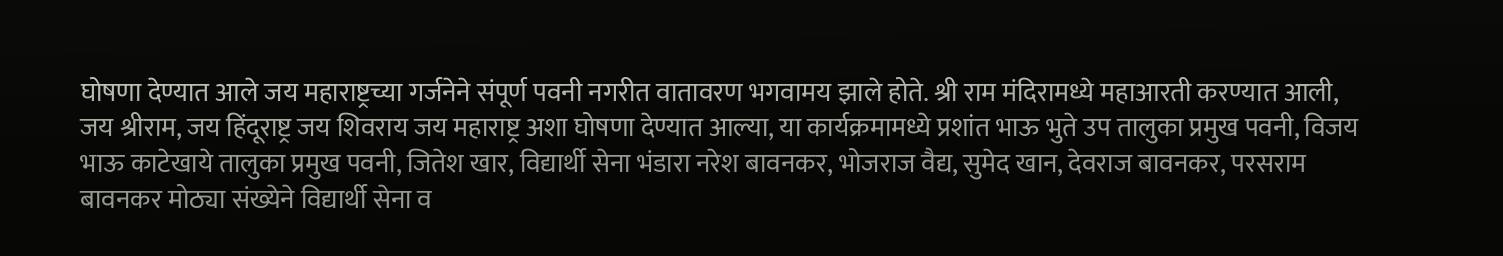घोषणा देण्यात आले जय महाराष्ट्रच्या गर्जनेने संपूर्ण पवनी नगरीत वातावरण भगवामय झाले होते. श्री राम मंदिरामध्ये महाआरती करण्यात आली, जय श्रीराम, जय हिंदूराष्ट्र जय शिवराय जय महाराष्ट्र अशा घोषणा देण्यात आल्या, या कार्यक्रमामध्ये प्रशांत भाऊ भुते उप तालुका प्रमुख पवनी, विजय भाऊ काटेखाये तालुका प्रमुख पवनी, जितेश खार, विद्यार्थी सेना भंडारा नरेश बावनकर, भोजराज वैद्य, सुमेद खान, देवराज बावनकर, परसराम बावनकर मोठ्या संख्येने विद्यार्थी सेना व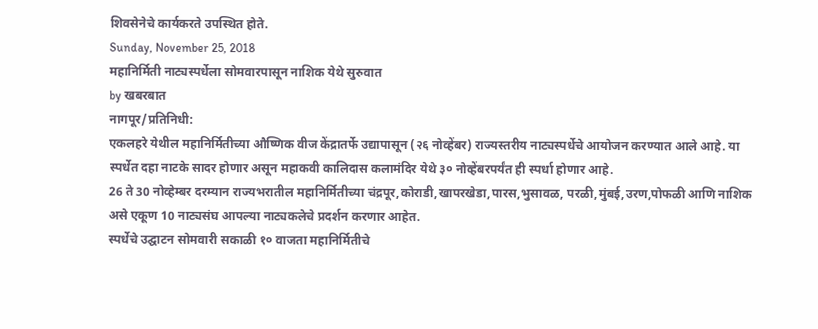शिवसेनेचे कार्यकरते उपस्थित होते.
Sunday, November 25, 2018
महानिर्मिती नाट्यस्पर्धेला सोमवारपासून नाशिक येथे सुरुवात
by खबरबात
नागपूर/प्रतिनिधी:
एकलहरे येथील महानिर्मितीच्या औष्णिक वीज केंद्रातर्फे उद्यापासून (२६ नोव्हेंबर) राज्यस्तरीय नाट्यस्पर्धेचे आयोजन करण्यात आले आहे. या स्पर्धेत दहा नाटके सादर होणार असून महाकवी कालिदास कलामंदिर येथे ३० नोव्हेंबरपर्यंत ही स्पर्धा होणार आहे.
26 ते 30 नोव्हेम्बर दरम्यान राज्यभरातील महानिर्मितीच्या चंद्रपूर,कोराडी,खापरखेडा,पारस,भुसावळ, परळी,मुंबई,उरण,पोफळी आणि नाशिक असे एकूण 10 नाट्यसंघ आपल्या नाट्यकलेचे प्रदर्शन करणार आहेत.
स्पर्धेचे उद्घाटन सोमवारी सकाळी १० वाजता महानिर्मितीचे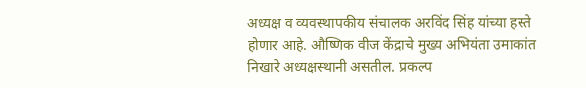अध्यक्ष व व्यवस्थापकीय संचालक अरविंद सिंह यांच्या हस्ते होणार आहे. औष्णिक वीज केंद्राचे मुख्य अभियंता उमाकांत निखारे अध्यक्षस्थानी असतील. प्रकल्प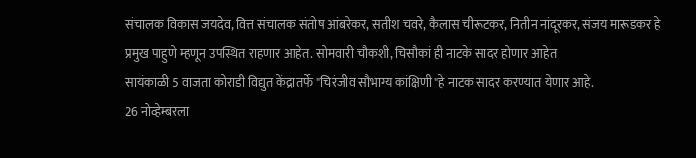संचालक विकास जयदेव, वित्त संचालक संतोष आंबरेकर, सतीश चवरे, कैलास चीरूटकर, नितीन नांदूरकर, संजय मारूडकर हे प्रमुख पाहुणे म्हणून उपस्थित राहणार आहेत. सोमवारी चौकशी, चिसौकां ही नाटके सादर होणार आहेत
सायंकाळी 5 वाजता कोराडी विद्युत केंद्रातर्फे "चिरंजीव सौभाग्य कांक्षिणी"हे नाटक सादर करण्यात येणार आहे.
26 नोव्हेम्बरला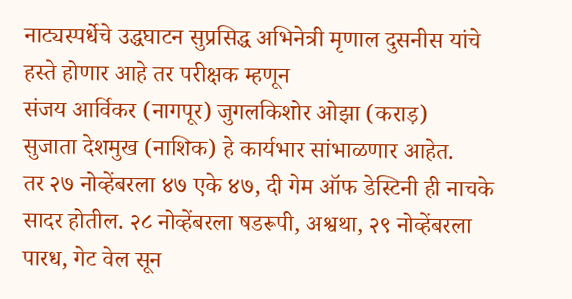नाट्यस्पर्धेचे उद्धघाटन सुप्रसिद्ध अभिनेत्री मृणाल दुसनीस यांचे हस्ते होणार आहे तर परीक्षक म्हणून
संजय आर्विकर (नागपूर) जुगलकिशोर ओझा (कराड़)
सुजाता देशमुख (नाशिक) हे कार्यभार सांभाळणार आहेत.
तर २७ नोव्हेंबरला ४७ एके ४७, दी गेम ऑफ डेस्टिनी ही नाचके सादर होतील. २८ नोव्हेंबरला षडरूपी, अश्वथा, २९ नोव्हेंबरला पारध, गेट वेल सून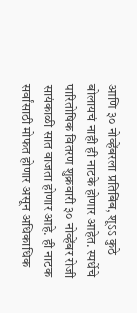आणि ३० नोव्हेंबरला प्रतिबिंब, शूऽऽ कुठे बोलायचं नाही ही नाटके होणार आहेत. स्पर्धेचे पारितोषिक वितरण शुक्रवारी ३० नोव्हेंबर रोजी सायंकाळी सात वाजता होणार आहे. ही नाटक सर्वांसाठी मोफत होणार असून अधिकाधिक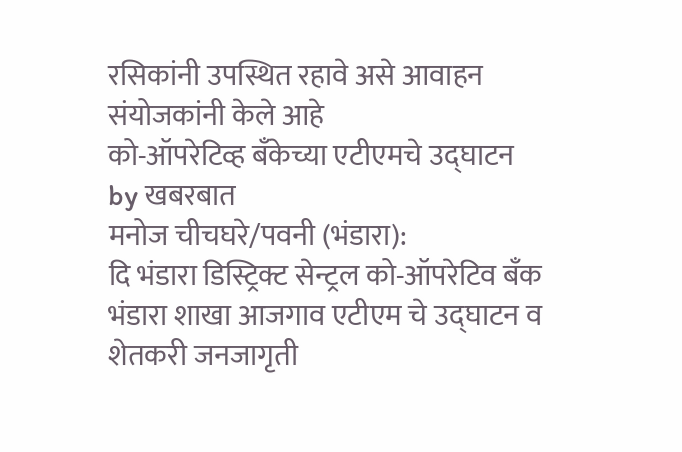रसिकांनी उपस्थित रहावे असे आवाहन संयोजकांनी केले आहे
को-ऑपरेटिव्ह बॅंकेच्या एटीएमचे उद्घाटन
by खबरबात
मनोज चीचघरे/पवनी (भंडारा):
दि भंडारा डिस्ट्रिक्ट सेन्ट्रल को-ऑपरेटिव बँक भंडारा शाखा आजगाव एटीएम चे उद्घाटन व शेतकरी जनजागृती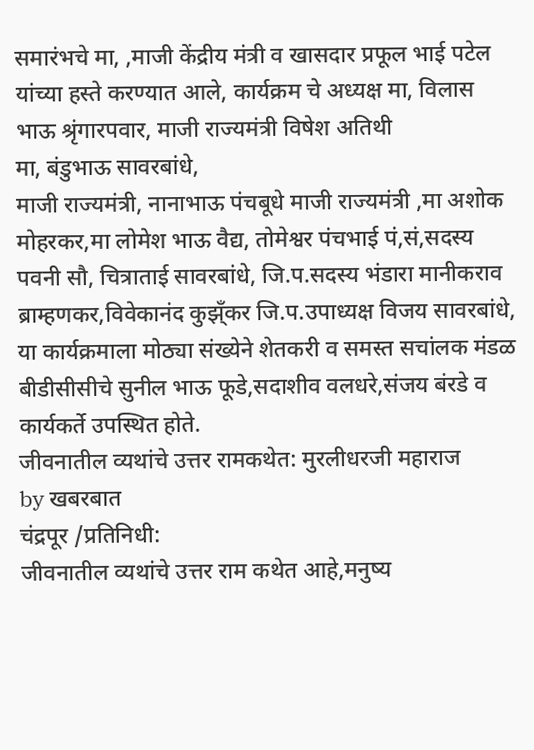समारंभचे मा, ,माजी केंद्रीय मंत्री व खासदार प्रफूल भाई पटेल यांच्या हस्ते करण्यात आले, कार्यक्रम चे अध्यक्ष मा, विलास भाऊ श्रृंगारपवार, माजी राज्यमंत्री विषेश अतिथी
मा, बंडुभाऊ सावरबांधे,
माजी राज्यमंत्री, नानाभाऊ पंचबूधे माजी राज्यमंत्री ,मा अशोक मोहरकर,मा लोमेश भाऊ वैद्य, तोमेश्वर पंचभाई पं,सं,सदस्य पवनी सौ, चित्राताई सावरबांधे, जि.प.सदस्य भंडारा मानीकराव ब्राम्हणकर,विवेकानंद कुझ्ँकर जि.प.उपाध्यक्ष विजय सावरबांधे, या कार्यक्रमाला मोठ्या संख्येने शेतकरी व समस्त सचांलक मंडळ बीडीसीसीचे सुनील भाऊ फूडे,सदाशीव वलधरे,संजय बंरडे व कार्यकर्ते उपस्थित होते.
जीवनातील व्यथांचे उत्तर रामकथेत: मुरलीधरजी महाराज
by खबरबात
चंद्रपूर /प्रतिनिधी:
जीवनातील व्यथांचे उत्तर राम कथेत आहे,मनुष्य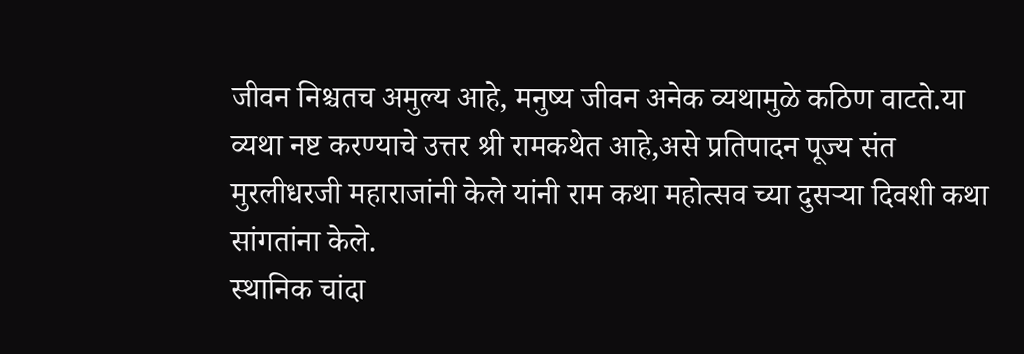जीवन निश्चतच अमुल्य आहे, मनुष्य जीवन अनेक व्यथामुळे कठिण वाटते.या व्यथा नष्ट करण्याचे उत्तर श्री रामकथेत आहे,असे प्रतिपादन पूज्य संत मुरलीधरजी महाराजांनी केले यांनी राम कथा महोत्सव च्या दुसऱ्या दिवशी कथा सांगतांना केले.
स्थानिक चांदा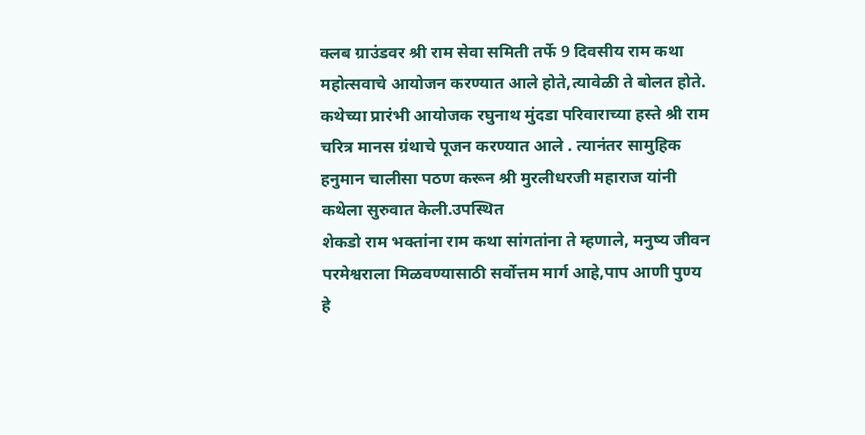क्लब ग्राउंडवर श्री राम सेवा समिती तर्फे 9 दिवसीय राम कथा महोत्सवाचे आयोजन करण्यात आले होते,त्यावेळी ते बोलत होते.
कथेच्या प्रारंभी आयोजक रघुनाथ मुंदडा परिवाराच्या हस्ते श्री राम चरित्र मानस ग्रंथाचे पूजन करण्यात आले . त्यानंतर सामुहिक हनुमान चालीसा पठण करून श्री मुरलीधरजी महाराज यांनी कथेला सुरुवात केली.उपस्थित
शेकडो राम भक्तांना राम कथा सांगतांना ते म्हणाले, मनुष्य जीवन परमेश्वराला मिळवण्यासाठी सर्वोत्तम मार्ग आहे,पाप आणी पुण्य हे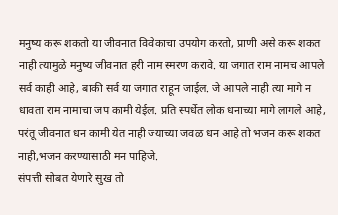मनुष्य करू शकतो या जीवनात विवेकाचा उपयोग करतो, प्राणी असे करू शकत नाही त्यामुळे मनुष्य जीवनात हरी नाम स्मरण करावे. या जगात राम नामच आपले सर्व काही आहे, बाकी सर्व या जगात राहून जाईल. जे आपले नाही त्या मागे न धावता राम नामाचा जप कामी येईल. प्रति स्पर्धेत लोक धनाच्या मागे लागले आहे, परंतू जीवनात धन कामी येत नाही ज्याच्या जवळ धन आहे तो भजन करू शकत नाही,भजन करण्यासाठी मन पाहिजे.
संपत्ती सोबत येणारे सुख तो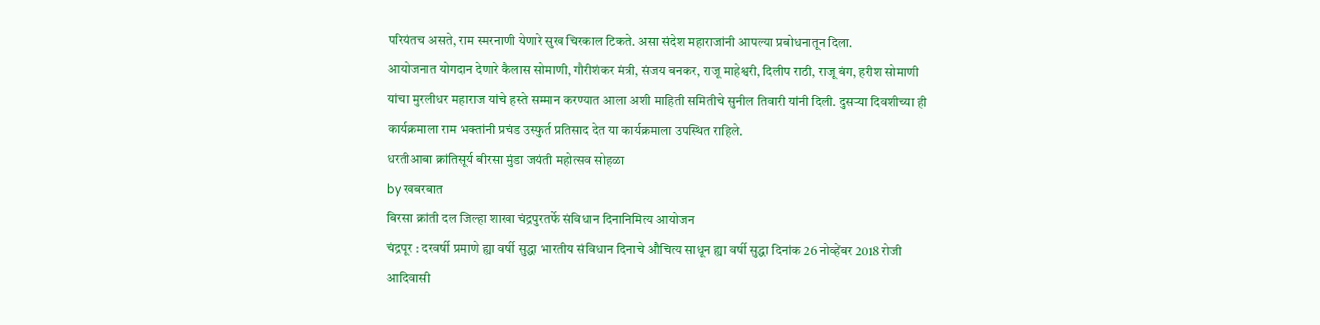परियंतच असते, राम स्मरनाणी येणारे सुख चिरकाल टिकते. असा संदेश महाराजांनी आपल्या प्रबोधनातून दिला.
आयोजनात योगदान देणारे कैलास सोमाणी, गौरीशंकर मंत्री, संजय बनकर, राजू माहेश्वरी, दिलीप राठी, राजू बंग, हरीश सोमाणी यांचा मुरलीधर महाराज यांचे हस्ते सम्मान करण्यात आला अशी माहिती समितीचे सुनील तिवारी यांनी दिली. दुसऱ्या दिवशीच्या ही कार्यक्रमाला राम भक्तांनी प्रचंड उस्फुर्त प्रतिसाद देत या कार्यक्रमाला उपस्थित राहिले.
धरतीआबा क्रांतिसूर्य बीरसा मुंडा जयंती महोत्सव सोहळा
by खबरबात
बिरसा क्रांती दल जिल्हा शाखा चंद्रपुरतर्फे संविधान दिनानिमित्य आयोजन
चंद्रपूर : दरवर्षी प्रमाणे ह्या वर्षी सुद्धा भारतीय संविधान दिनाचे औचित्य साधून ह्या वर्षी सुद्धा दिनांक 26 नोव्हेंबर 2018 रोजी आदिवासी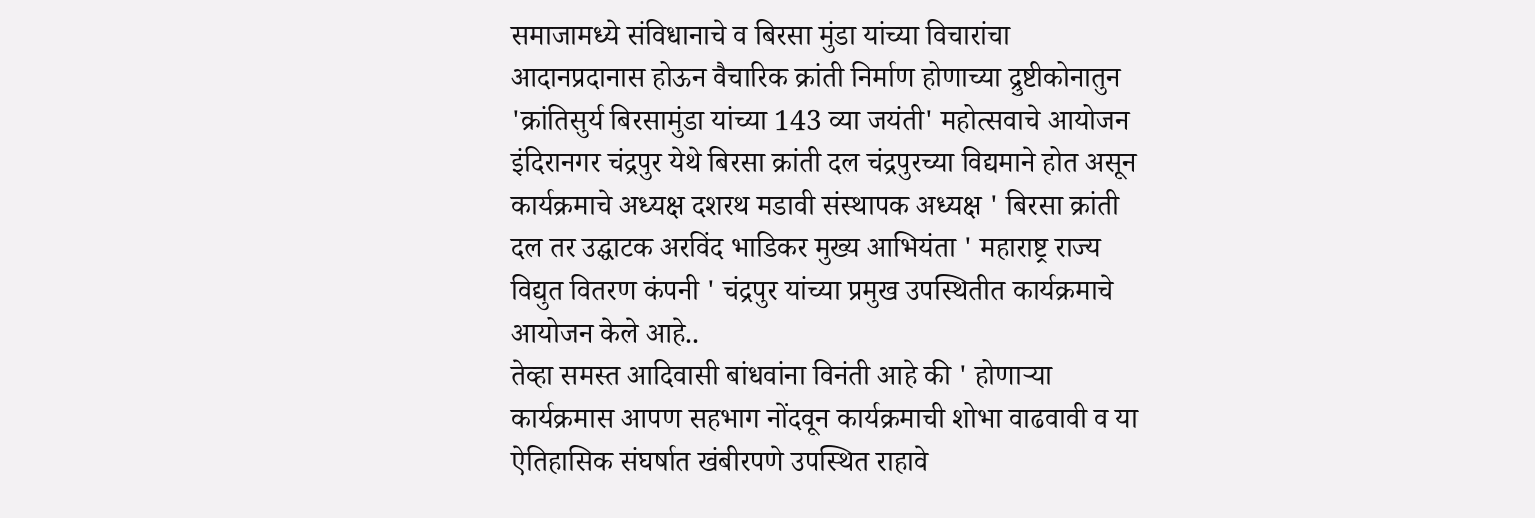समाजामध्ये संविधानाचे व बिरसा मुंडा यांच्या विचारांचा आदानप्रदानास होऊन वैचारिक क्रांती निर्माण होणाच्या द्रुष्टीकोनातुन 'क्रांतिसुर्य बिरसामुंडा यांच्या 143 व्या जयंती' महोत्सवाचे आयोजन इंदिरानगर चंद्रपुर येथे बिरसा क्रांती दल चंद्रपुरच्या विद्यमाने होत असून कार्यक्रमाचे अध्यक्ष दशरथ मडावी संस्थापक अध्यक्ष ' बिरसा क्रांती दल तर उद्घाटक अरविंद भाडिकर मुख्य आभियंता ' महाराष्ट्र राज्य विद्युत वितरण कंपनी ' चंद्रपुर यांच्या प्रमुख उपस्थितीत कार्यक्रमाचे आयोजन केले आहे..
तेव्हा समस्त आदिवासी बांधवांना विनंती आहे की ' होणाऱ्या कार्यक्रमास आपण सहभाग नोंदवून कार्यक्रमाची शोभा वाढवावी व या ऐतिहासिक संघर्षात खंबीरपणे उपस्थित राहावे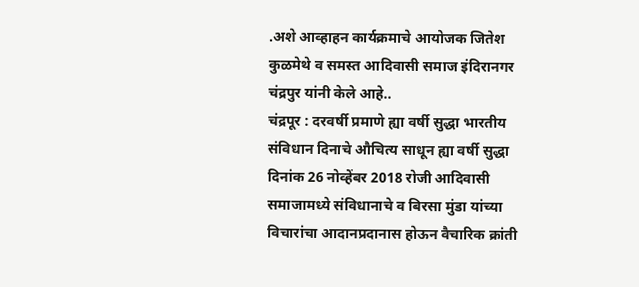.अशे आव्हाहन कार्यक्रमाचे आयोजक जितेश कुळमेथे व समस्त आदिवासी समाज इंदिरानगर चंद्रपुर यांनी केले आहे..
चंद्रपूर : दरवर्षी प्रमाणे ह्या वर्षी सुद्धा भारतीय संविधान दिनाचे औचित्य साधून ह्या वर्षी सुद्धा दिनांक 26 नोव्हेंबर 2018 रोजी आदिवासी समाजामध्ये संविधानाचे व बिरसा मुंडा यांच्या विचारांचा आदानप्रदानास होऊन वैचारिक क्रांती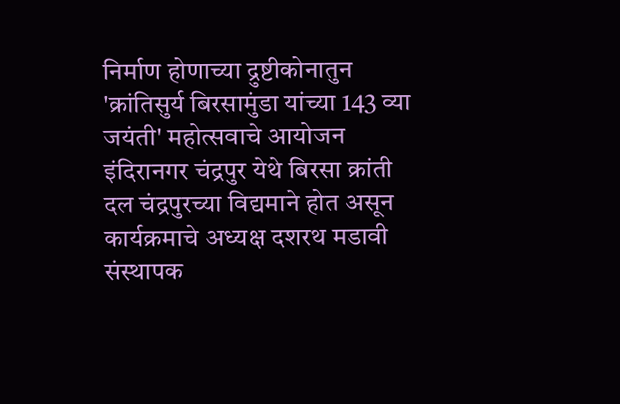निर्माण होणाच्या द्रुष्टीकोनातुन 'क्रांतिसुर्य बिरसामुंडा यांच्या 143 व्या जयंती' महोत्सवाचे आयोजन इंदिरानगर चंद्रपुर येथे बिरसा क्रांती दल चंद्रपुरच्या विद्यमाने होत असून कार्यक्रमाचे अध्यक्ष दशरथ मडावी संस्थापक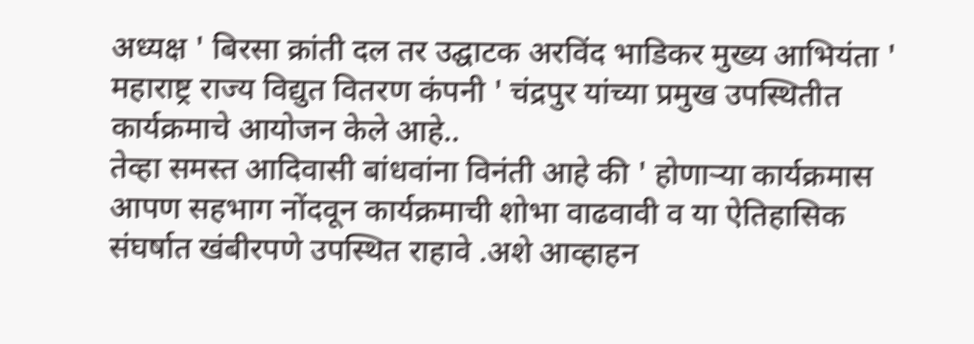अध्यक्ष ' बिरसा क्रांती दल तर उद्घाटक अरविंद भाडिकर मुख्य आभियंता ' महाराष्ट्र राज्य विद्युत वितरण कंपनी ' चंद्रपुर यांच्या प्रमुख उपस्थितीत कार्यक्रमाचे आयोजन केले आहे..
तेव्हा समस्त आदिवासी बांधवांना विनंती आहे की ' होणाऱ्या कार्यक्रमास आपण सहभाग नोंदवून कार्यक्रमाची शोभा वाढवावी व या ऐतिहासिक संघर्षात खंबीरपणे उपस्थित राहावे .अशे आव्हाहन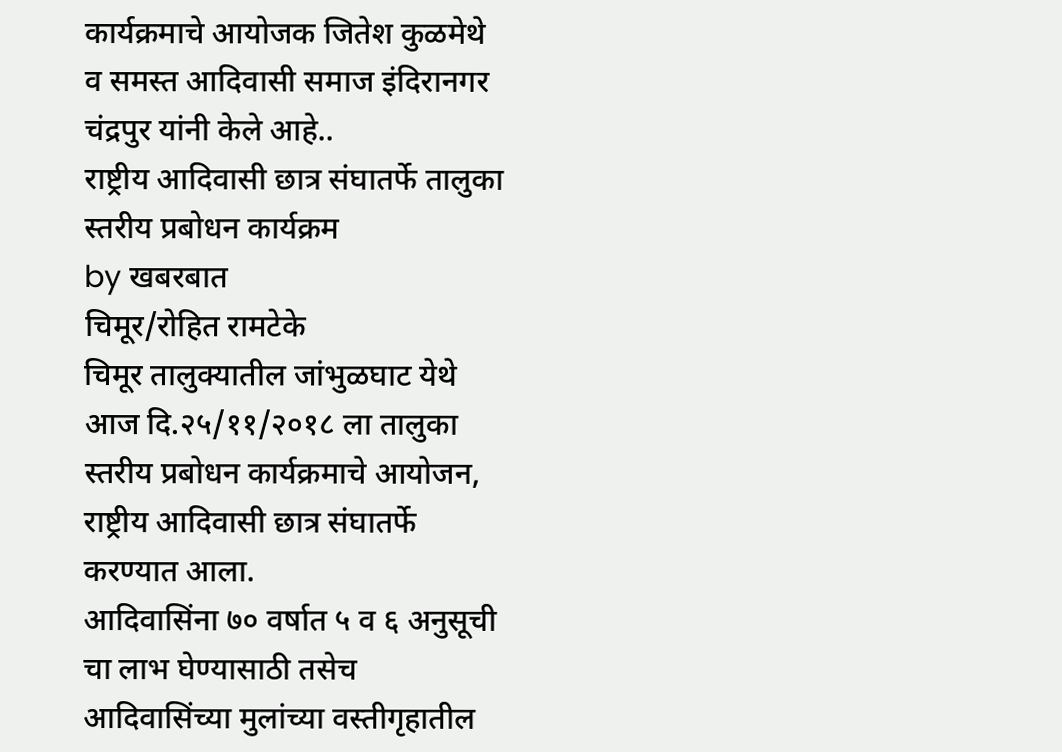कार्यक्रमाचे आयोजक जितेश कुळमेथे व समस्त आदिवासी समाज इंदिरानगर चंद्रपुर यांनी केले आहे..
राष्ट्रीय आदिवासी छात्र संघातर्फे तालुका स्तरीय प्रबोधन कार्यक्रम
by खबरबात
चिमूर/रोहित रामटेके
चिमूर तालुक्यातील जांभुळघाट येथे आज दि.२५/११/२०१८ ला तालुका स्तरीय प्रबोधन कार्यक्रमाचे आयोजन, राष्ट्रीय आदिवासी छात्र संघातर्फे करण्यात आला.
आदिवासिंना ७० वर्षात ५ व ६ अनुसूची चा लाभ घेण्यासाठी तसेच आदिवासिंच्या मुलांच्या वस्तीगृहातील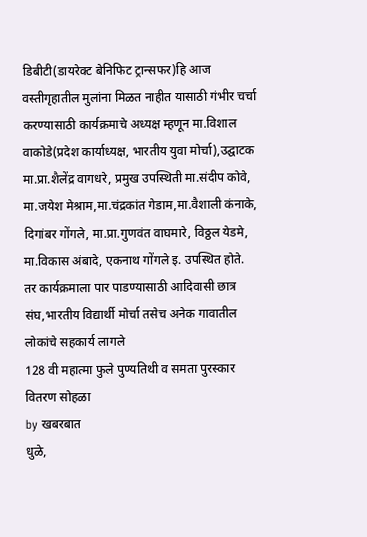डिबीटी(डायरेक्ट बेनिफिट ट्रान्सफर)हि आज वस्तीगृहातील मुलांना मिळत नाहीत यासाठी गंभीर चर्चा करण्यासाठी कार्यक्रमाचे अध्यक्ष म्हणून मा.विशाल वाकोडे(प्रदेश कार्याध्यक्ष, भारतीय युवा मोर्चा),उद्घाटक मा.प्रा.शैलेंद्र वागधरे, प्रमुख उपस्थिती मा.संदीप कोवे, मा.जयेश मेश्राम,मा.चंद्रकांत गेडाम,मा.वैशाली कंनाके, दिगांबर गोंगले, मा.प्रा.गुणवंत वाघमारे, विठ्ठल येडमे, मा.विकास अंबादे, एकनाथ गोंगले इ. उपस्थित होते.
तर कार्यक्रमाला पार पाडण्यासाठी आदिवासी छात्र संघ,भारतीय विद्यार्थी मोर्चा तसेच अनेक गावातील लोकांचे सहकार्य लागले
128 वी महात्मा फुले पुण्यतिथी व समता पुरस्कार वितरण सोहळा
by खबरबात
धुळे,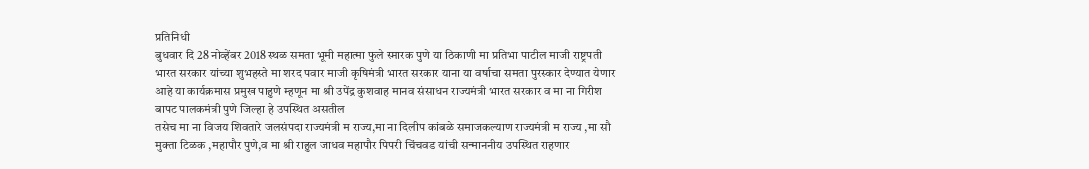प्रतिनिधी
बुधवार दि 28 नोव्हेंबर 2018 स्थळ समता भूमी महात्मा फुले स्मारक पुणे या ठिकाणी मा प्रतिभा पाटील माजी राष्ट्रपती भारत सरकार यांच्या शुभहस्ते मा शरद पवार माजी कृषिमंत्री भारत सरकार याना या वर्षाचा समता पुरस्कार देण्यात येणार आहे या कार्यक्रमास प्रमुख पाहुणे म्हणून मा श्री उपेंद्र कुशवाह मानव संसाधन राज्यमंत्री भारत सरकार व मा ना गिरीश बापट पालकमंत्री पुणे जिल्हा हे उपस्थित असतील
तसेच मा ना विजय शिवतारे जलसंपदा राज्यमंत्री म राज्य,मा ना दिलीप कांबळे समाजकल्याण राज्यमंत्री म राज्य ,मा सौ मुक्ता टिळक ,महापौर पुणे,व मा श्री राहुल जाधव महापौर पिपरी चिंचवड यांची सन्माननीय उपस्थित राहणार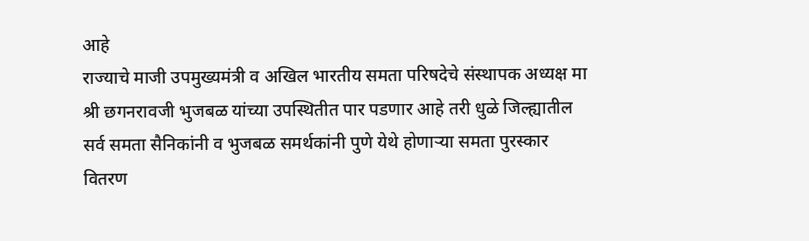आहे
राज्याचे माजी उपमुख्यमंत्री व अखिल भारतीय समता परिषदेचे संस्थापक अध्यक्ष मा श्री छगनरावजी भुजबळ यांच्या उपस्थितीत पार पडणार आहे तरी धुळे जिल्ह्यातील सर्व समता सैनिकांनी व भुजबळ समर्थकांनी पुणे येथे होणाऱ्या समता पुरस्कार वितरण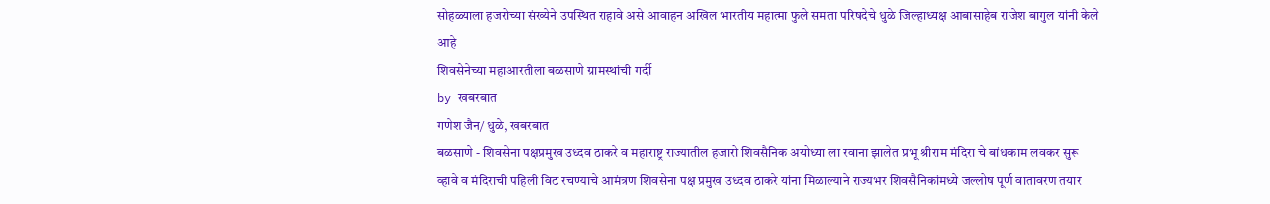सोहळ्याला हजरोच्या संख्येने उपस्थित राहावे असे आवाहन अखिल भारतीय महात्मा फुले समता परिषदेचे धुळे जिल्हाध्यक्ष आबासाहेब राजेश बागुल यांनी केले आहे
शिवसेनेच्या महाआरतीला बळसाणे ग्रामस्थांची गर्दी
by खबरबात
गणेश जैन/ धुळे, खबरबात
बळसाणे - शिवसेना पक्षप्रमुख उध्दव ठाकरे व महाराष्ट्र राज्यातील हजारो शिवसैनिक अयोध्या ला रवाना झालेत प्रभू श्रीराम मंदिरा चे बांधकाम लवकर सुरू व्हावे व मंदिराची पहिली विट रचण्याचे आमंत्रण शिवसेना पक्ष प्रमुख उध्दव ठाकरे यांना मिळाल्याने राज्यभर शिवसैनिकांमध्ये जल्लोष पूर्ण वातावरण तयार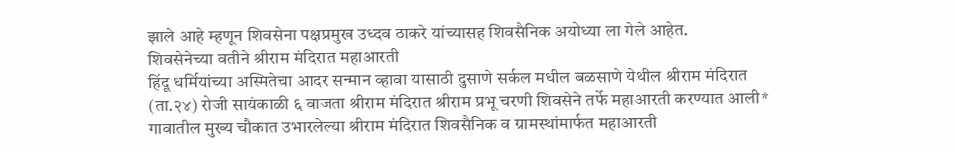झाले आहे म्हणून शिवसेना पक्षप्रमुख उध्दव ठाकरे यांच्यासह शिवसैनिक अयोध्या ला गेले आहेत.
शिवसेनेच्या वतीने श्रीराम मंदिरात महाआरती
हिंदू धर्मियांच्या अस्मितेचा आदर सन्मान व्हावा यासाठी दुसाणे सर्कल मधील बळसाणे येथील श्रीराम मंदिरात (ता.२४) रोजी सायंकाळी ६ वाजता श्रीराम मंदिरात श्रीराम प्रभू चरणी शिवसेने तर्फे महाआरती करण्यात आली*
गावातील मुख्य चौकात उभारलेल्या श्रीराम मंदिरात शिवसैनिक व ग्रामस्थांमार्फत महाआरती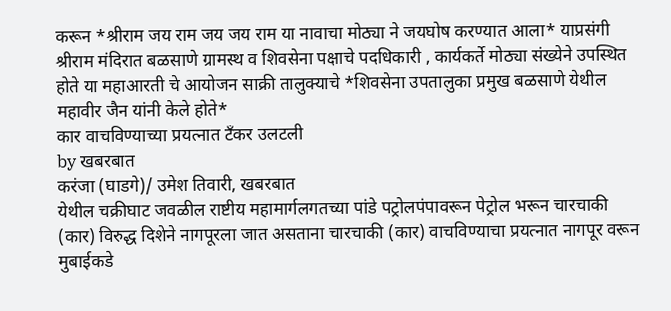करून *श्रीराम जय राम जय जय राम या नावाचा मोठ्या ने जयघोष करण्यात आला* याप्रसंगी श्रीराम मंदिरात बळसाणे ग्रामस्थ व शिवसेना पक्षाचे पदधिकारी , कार्यकर्ते मोठ्या संख्येने उपस्थित होते या महाआरती चे आयोजन साक्री तालुक्याचे *शिवसेना उपतालुका प्रमुख बळसाणे येथील महावीर जैन यांनी केले होते*
कार वाचविण्याच्या प्रयत्नात टँकर उलटली
by खबरबात
करंजा (घाडगे)/ उमेश तिवारी, खबरबात
येथील चक्रीघाट जवळील राष्टीय महामार्गलगतच्या पांडे पट्रोलपंपावरून पेट्रोल भरून चारचाकी (कार) विरुद्ध दिशेने नागपूरला जात असताना चारचाकी (कार) वाचविण्याचा प्रयत्नात नागपूर वरून मुबाईकडे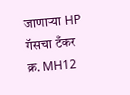जाणाऱ्या HP गॅसचा टँकर क्र. MH12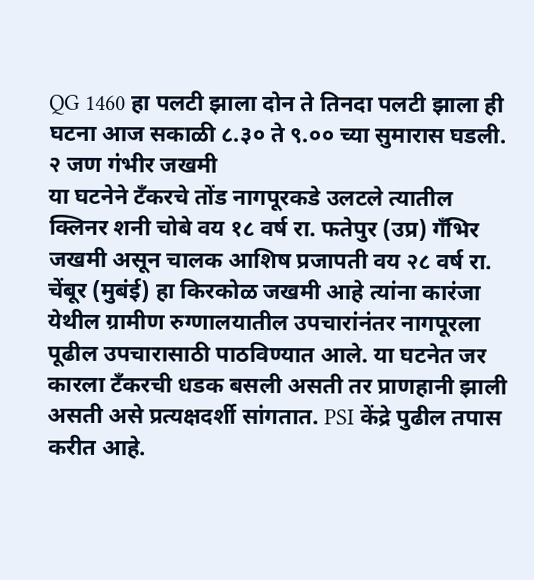QG 1460 हा पलटी झाला दोन ते तिनदा पलटी झाला ही घटना आज सकाळी ८.३० ते ९.०० च्या सुमारास घडली.
२ जण गंभीर जखमी
या घटनेने टँकरचे तोंड नागपूरकडे उलटले त्यातील क्लिनर शनी चोबे वय १८ वर्ष रा. फतेपुर (उप्र) गँभिर जखमी असून चालक आशिष प्रजापती वय २८ वर्ष रा. चेंबूर (मुबंई) हा किरकोळ जखमी आहे त्यांना कारंजा येथील ग्रामीण रुग्णालयातील उपचारांनंतर नागपूरला पूढील उपचारासाठी पाठविण्यात आले. या घटनेत जर कारला टँकरची धडक बसली असती तर प्राणहानी झाली असती असे प्रत्यक्षदर्शी सांगतात. PSI केंद्रे पुढील तपास करीत आहे.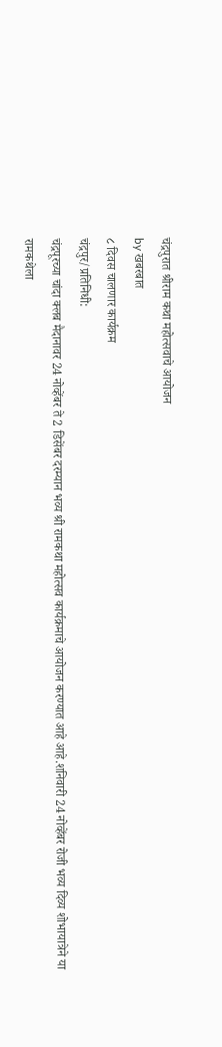चंद्रपुरात श्रीराम कथा महोत्सवाचे आयोजन
by खबरबात
८ दिवस चालणार कार्यक्रम
चंद्रपुर/प्रतिनिधी:
चंद्रपूरच्या चांदा क्लब मैदानावर 24 नोव्हेंबर ते 2 डिसेंबर दरम्यान भव्य श्री रामकथा महोत्सव कार्यक्रमाचे आयोजन करण्यात आहे आहे.शनिवारी 24 नोव्हेंबर रोजी भव्य दिव्य शोभायात्रेने या रामकथेला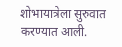शोभायात्रेला सुरुवात करण्यात आली.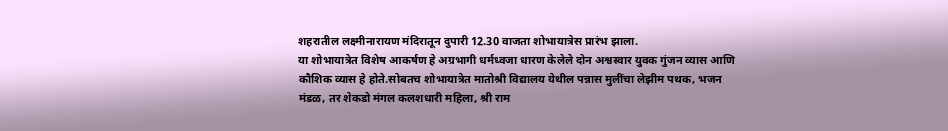शहरातील लक्ष्मीनारायण मंदिरातून दुपारी 12.30 वाजता शोभायात्रेस प्रारंभ झाला.
या शोभायात्रेत विशेष आकर्षण हे अग्रभागी धर्मध्वजा धारण केलेले दोन अश्वस्वार युवक गुंजन व्यास आणि कौशिक व्यास हे होते.सोबतच शोभायात्रेत मातोश्री विद्यालय येथील पन्नास मुलींचा लेझीम पथक, भजन मंडळ, तर शेकडो मंगल कलशधारी महिला, श्री राम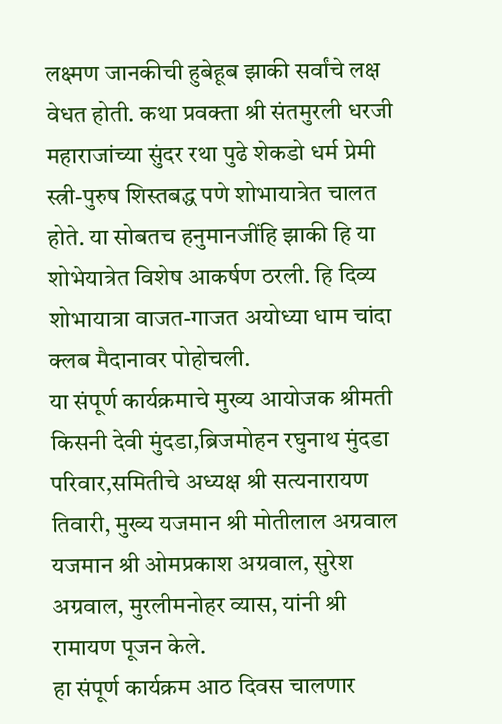लक्ष्मण जानकीची हुबेहूब झाकी सर्वांचे लक्ष वेधत होती. कथा प्रवक्ता श्री संतमुरली धरजी महाराजांच्या सुंदर रथा पुढे शेकडो धर्म प्रेमी स्त्री-पुरुष शिस्तबद्ध पणे शोभायात्रेत चालत होते. या सोबतच हनुमानजींहि झाकी हि या शोभेयात्रेत विशेष आकर्षण ठरली. हि दिव्य शोभायात्रा वाजत-गाजत अयोध्या धाम चांदा क्लब मैदानावर पोहोचली.
या संपूर्ण कार्यक्रमाचे मुख्य आयोजक श्रीमती किसनी देवी मुंदडा,ब्रिजमोहन रघुनाथ मुंदडा परिवार,समितीचे अध्यक्ष श्री सत्यनारायण तिवारी, मुख्य यजमान श्री मोतीलाल अग्रवाल यजमान श्री ओमप्रकाश अग्रवाल, सुरेश अग्रवाल, मुरलीमनोहर व्यास, यांनी श्री रामायण पूजन केले.
हा संपूर्ण कार्यक्रम आठ दिवस चालणार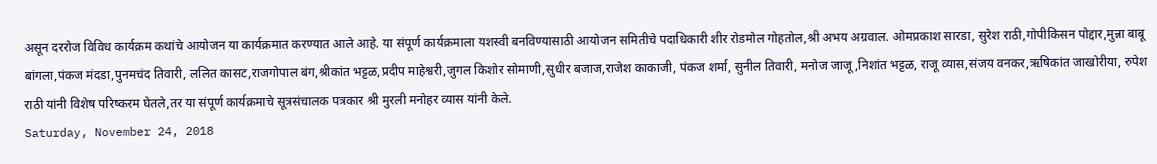असून दररोज विविध कार्यक्रम कथांचे आयोजन या कार्यक्रमात करण्यात आले आहे. या संपूर्ण कार्यक्रमाला यशस्वी बनविण्यासाठी आयोजन समितीचे पदाधिकारी शीर रोडमोल गोहतोल,श्री अभय अग्रवाल. ओमप्रकाश सारडा, सुरेश राठी,गोपीकिसन पोद्दार,मुन्ना बाबू बांगला,पंकज मंदडा,पुनमचंद तिवारी, ललित कासट,राजगोपाल बंग,श्रीकांत भट्टळ,प्रदीप माहेश्वरी,जुगल किशोर सोमाणी,सुधीर बजाज,राजेश काकाजी, पंकज शर्मा, सुनील तिवारी, मनोज जाजू,निशांत भट्टळ, राजू व्यास,संजय वनकर,ऋषिकांत जाखोरीया, रुपेश राठी यांनी विशेष परिष्करम घेतले,तर या संपूर्ण कार्यक्रमाचे सूत्रसंचालक पत्रकार श्री मुरली मनोहर व्यास यांनी केले.
Saturday, November 24, 2018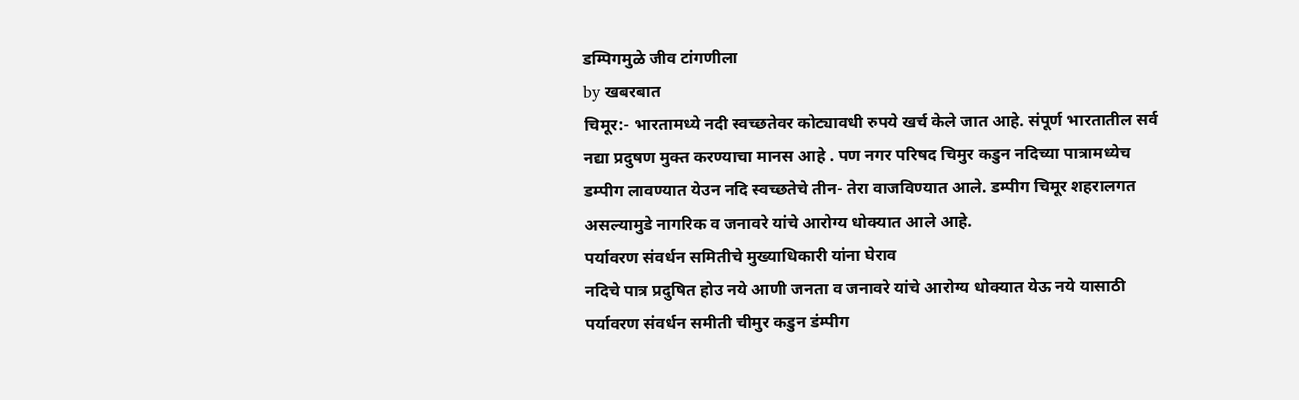डम्पिगमुळे जीव टांगणीला
by खबरबात
चिमूर:- भारतामध्ये नदी स्वच्छतेवर कोट्यावधी रुपये खर्च केले जात आहे. संपूर्ण भारतातील सर्व नद्या प्रदुषण मुक्त करण्याचा मानस आहे . पण नगर परिषद चिमुर कडुन नदिच्या पात्रामध्येच डम्पीग लावण्यात येउन नदि स्वच्छतेचे तीन- तेरा वाजविण्यात आले. डम्पीग चिमूर शहरालगत असल्यामुडे नागरिक व जनावरे यांचे आरोग्य धोक्यात आले आहे.
पर्यावरण संवर्धन समितीचे मुख्याधिकारी यांना घेराव
नदिचे पात्र प्रदुषित होउ नये आणी जनता व जनावरे यांचे आरोग्य धोक्यात येऊ नये यासाठी पर्यावरण संवर्धन समीती चीमुर कडुन डंम्पीग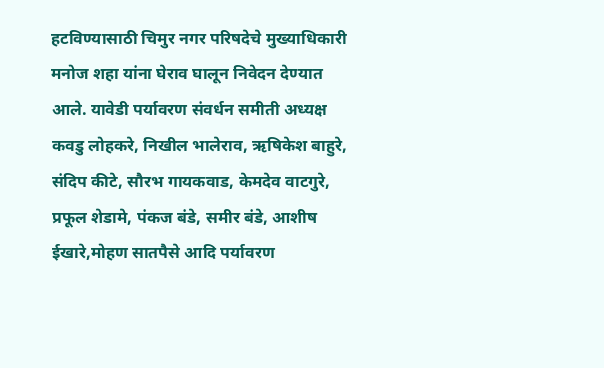हटविण्यासाठी चिमुर नगर परिषदेचे मुख्याधिकारी मनोज शहा यांना घेराव घालून निवेदन देण्यात आले. यावेडी पर्यावरण संवर्धन समीती अध्यक्ष कवडु लोहकरे, निखील भालेराव, ऋषिकेश बाहुरे, संदिप कीटे, सौरभ गायकवाड, केमदेव वाटगुरे, प्रफूल शेडामे, पंकज बंडे, समीर बंडे, आशीष ईखारे,मोहण सातपैसे आदि पर्यावरण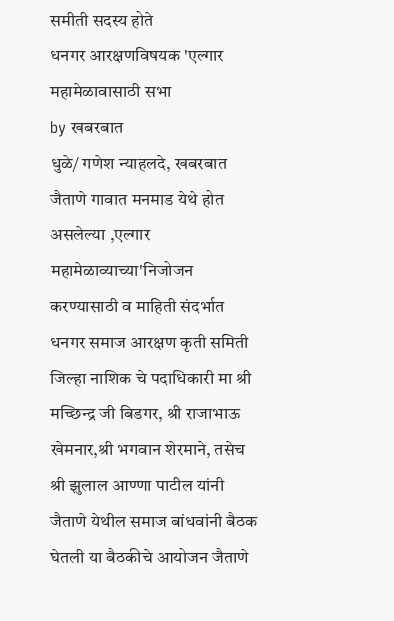समीती सदस्य होते
धनगर आरक्षणविषयक 'एल्गार महामेळावासाठी सभा
by खबरबात
धुळे/ गणेश न्याहलदे, खबरबात
जैताणे गावात मनमाड येथे होत असलेल्या ,एल्गार महामेळाव्याच्या'निजोजन करण्यासाठी व माहिती संदर्भात धनगर समाज आरक्षण कृती समिती जिल्हा नाशिक चे पदाधिकारी मा श्री मच्छिन्द्र जी बिडगर, श्री राजाभाऊ खेमनार,श्री भगवान शेरमाने, तसेच श्री झुलाल आण्णा पाटील यांनी जैताणे येथील समाज बांधवांनी बैठक घेतली या बैठकीचे आयोजन जैताणे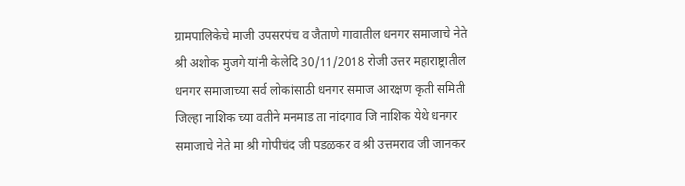ग्रामपालिकेचे माजी उपसरपंच व जैताणे गावातील धनगर समाजाचे नेते श्री अशोक मुजगे यांनी केलेदि 30/11/2018 रोजी उत्तर महाराष्ट्रातील धनगर समाजाच्या सर्व लोकांसाठी धनगर समाज आरक्षण कृती समिती जिल्हा नाशिक च्या वतीने मनमाड ता नांदगाव जि नाशिक येथे धनगर समाजाचे नेते मा श्री गोपीचंद जी पडळकर व श्री उत्तमराव जी जानकर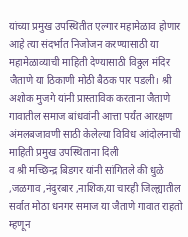यांच्या प्रमुख उपस्थितीत एल्गार महामेळाव होणार आहे त्या संदर्भात निजोजन करण्यासाठी या महामेळाव्याची माहिती देण्यासाठी विठ्ठल मंदिर जैताणे या ठिकाणी मोठी बैठक पार पडली। श्री अशोक मुजगे यांनी प्रास्ताविक करताना जैताणे गावातील समाज बांधवांनी आत्ता पर्यंत आरक्षण अंमलबजावणी साठी केलेल्या विविध आंदोलनाची माहिती प्रमुख उपस्थिताना दिली
व श्री मच्छिन्द्र बिडगर यांनी सांगितले की धुळे ,जळगाव ,नंदुरबार ,नाशिक,या चारही जिल्ह्यातील सर्वात मोठा धनगर समाज या जैताणे गावात राहतो म्हणून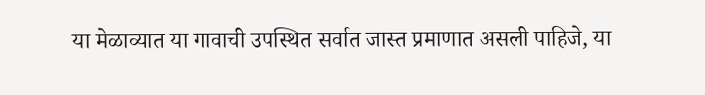या मेळाव्यात या गावाची उपस्थित सर्वात जास्त प्रमाणात असली पाहिजे, या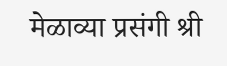मेळाव्या प्रसंगी श्री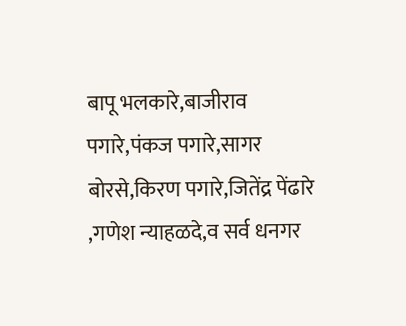बापू भलकारे,बाजीराव पगारे,पंकज पगारे,सागर बोरसे,किरण पगारे,जितेंद्र पेंढारे ,गणेश न्याहळदे,व सर्व धनगर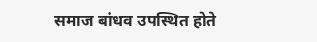समाज बांधव उपस्थित होते